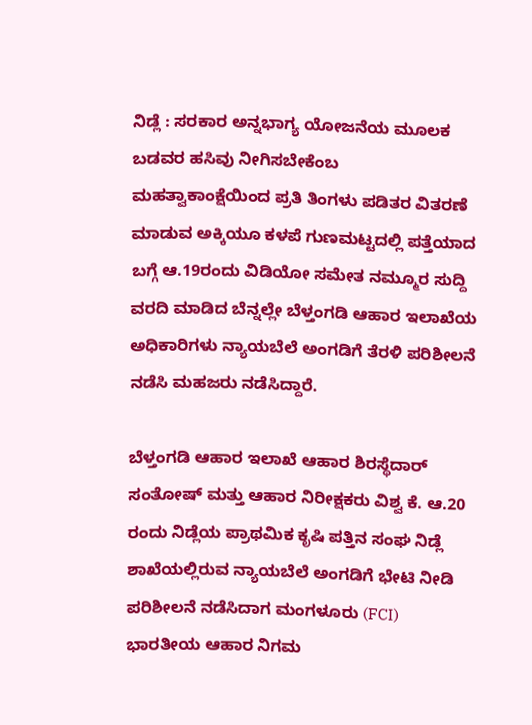ನಿಡ್ಲೆ : ಸರಕಾರ ಅನ್ನಭಾಗ್ಯ ಯೋಜನೆಯ ಮೂಲಕ ಬಡವರ ಹಸಿವು ನೀಗಿಸಬೇಕೆಂಬ ಮಹತ್ವಾಕಾಂಕ್ಷೆಯಿಂದ ಪ್ರತಿ ತಿಂಗಳು ಪಡಿತರ ವಿತರಣೆ ಮಾಡುವ ಅಕ್ಕಿಯೂ ಕಳಪೆ ಗುಣಮಟ್ಟದಲ್ಲಿ ಪತ್ತೆಯಾದ ಬಗ್ಗೆ ಆ.19ರಂದು ವಿಡಿಯೋ ಸಮೇತ ನಮ್ಮೂರ ಸುದ್ದಿ ವರದಿ ಮಾಡಿದ ಬೆನ್ನಲ್ಲೇ ಬೆಳ್ತಂಗಡಿ ಆಹಾರ ಇಲಾಖೆಯ ಅಧಿಕಾರಿಗಳು ನ್ಯಾಯಬೆಲೆ ಅಂಗಡಿಗೆ ತೆರಳಿ ಪರಿಶೀಲನೆ ನಡೆಸಿ ಮಹಜರು ನಡೆಸಿದ್ದಾರೆ.

ಬೆಳ್ತಂಗಡಿ ಆಹಾರ ಇಲಾಖೆ ಆಹಾರ ಶಿರಸ್ಥೆದಾರ್ ಸಂತೋಷ್ ಮತ್ತು ಆಹಾರ ನಿರೀಕ್ಷಕರು ವಿಶ್ವ ಕೆ. ಆ.20 ರಂದು ನಿಡ್ಲೆಯ ಪ್ರಾಥಮಿಕ ಕೃಷಿ ಪತ್ತಿನ ಸಂಘ ನಿಡ್ಲೆ ಶಾಖೆಯಲ್ಲಿರುವ ನ್ಯಾಯಬೆಲೆ ಅಂಗಡಿಗೆ ಭೇಟಿ ನೀಡಿ ಪರಿಶೀಲನೆ ನಡೆಸಿದಾಗ ಮಂಗಳೂರು (FCI) ಭಾರತೀಯ ಆಹಾರ ನಿಗಮ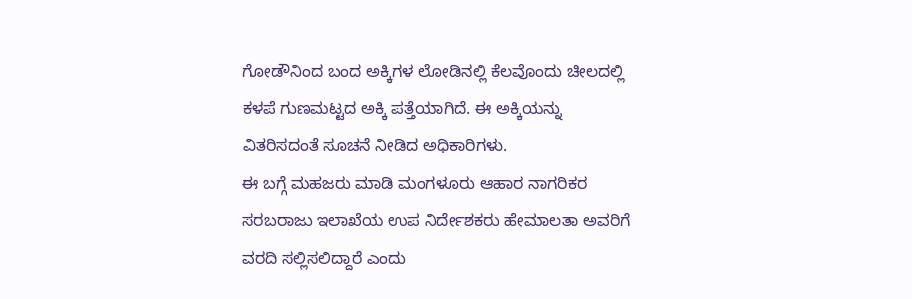ಗೋಡೌನಿಂದ ಬಂದ ಅಕ್ಕಿಗಳ ಲೋಡಿನಲ್ಲಿ ಕೆಲವೊಂದು ಚೀಲದಲ್ಲಿ ಕಳಪೆ ಗುಣಮಟ್ಟದ ಅಕ್ಕಿ ಪತ್ತೆಯಾಗಿದೆ. ಈ ಅಕ್ಕಿಯನ್ನು ವಿತರಿಸದಂತೆ ಸೂಚನೆ ನೀಡಿದ ಅಧಿಕಾರಿಗಳು.
ಈ ಬಗ್ಗೆ ಮಹಜರು ಮಾಡಿ ಮಂಗಳೂರು ಆಹಾರ ನಾಗರಿಕರ ಸರಬರಾಜು ಇಲಾಖೆಯ ಉಪ ನಿರ್ದೇಶಕರು ಹೇಮಾಲತಾ ಅವರಿಗೆ ವರದಿ ಸಲ್ಲಿಸಲಿದ್ದಾರೆ ಎಂದು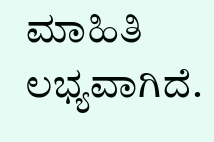ಮಾಹಿತಿ ಲಭ್ಯವಾಗಿದೆ.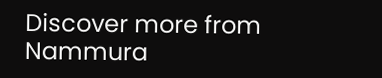Discover more from Nammura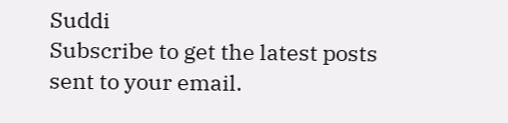Suddi
Subscribe to get the latest posts sent to your email.